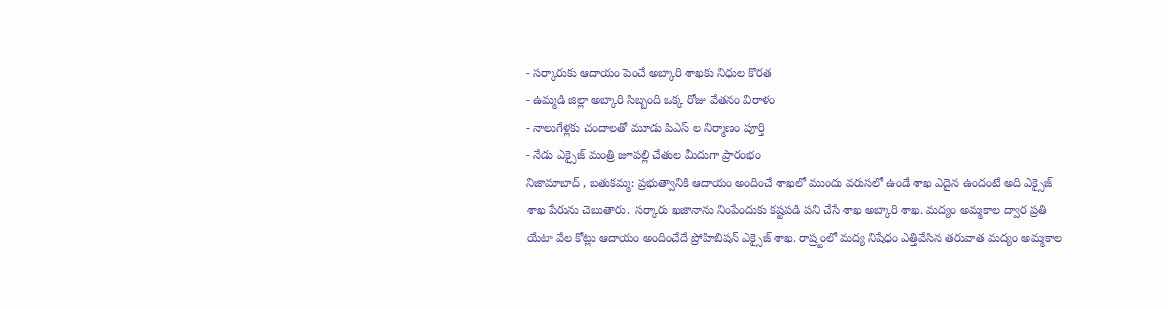- సర్కారుకు ఆదాయం పెంచే అబ్కారి శాఖకు నిధుల కొరత
- ఉమ్మడి జిల్లా అబ్కారి సిబ్బంది ఒక్క రోజు వేతనం విరాళం
- నాలుగేళ్లకు చందాలతో మూడు పిఎస్ ల నిర్మాణం పూర్తి
- నేడు ఎక్సైజ్ మంత్రి జూపల్లి చేతుల మీదుగా ప్రారంభం
నిజామాబాద్ , బతుకమ్మ: ప్రభుత్వానికి ఆదాయం అందించే శాఖలో ముందు వరుసలో ఉండే శాఖ ఎదైన ఉందంటే అది ఎక్సైజ్ శాఖ పేరును చెబుతారు. సర్కారు ఖజానాను నింపేందుకు కష్టపడి పని చేసే శాఖ అబ్కారి శాఖ. మద్యం అమ్మకాల ద్వార ప్రతి యేటా వేల కోట్లు ఆదాయం అందించేదే ప్రోహిబిషన్ ఎక్సైజ్ శాఖ. రాష్ర్టంలో మద్య నిషేధం ఎత్తివేసిన తరువాత మద్యం అమ్మకాల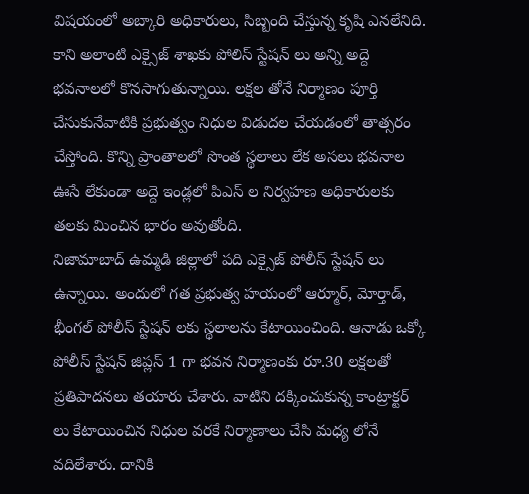విషయంలో అబ్కారి అధికారులు, సిబ్బంది చేస్తున్న కృషి ఎనలేనిది. కాని అలాంటి ఎక్సైజ్ శాఖకు పోలిస్ స్టేషన్ లు అన్ని అద్దె భవనాలలో కొనసాగుతున్నాయి. లక్షల తోనే నిర్మాణం పూర్తి చేసుకునేవాటికి ప్రభుత్వం నిధుల విడుదల చేయడంలో తాత్సరం చేస్తోంది. కొన్ని ప్రాంతాలలో సొంత స్థలాలు లేక అసలు భవనాల ఊసే లేకుండా అద్దె ఇండ్లలో పిఎస్ ల నిర్వహణ అధికారులకు తలకు మించిన భారం అవుతోంది.
నిజామాబాద్ ఉమ్మడి జిల్లాలో పది ఎక్సైజ్ పోలీస్ స్టేషన్ లు ఉన్నాయి. అందులో గత ప్రభుత్వ హయంలో ఆర్మూర్, మోర్తాడ్, భీంగల్ పోలీస్ స్టేషన్ లకు స్థలాలను కేటాయించింది. ఆనాడు ఒక్కో పోలీస్ స్టేషన్ జిప్లస్ 1 గా భవన నిర్మాణంకు రూ.30 లక్షలతో ప్రతిపాదనలు తయారు చేశారు. వాటిని దక్కించుకున్న కాంట్రాక్టర్ లు కేటాయించిన నిధుల వరకే నిర్మాణాలు చేసి మధ్య లోనే వదిలేశారు. దానికి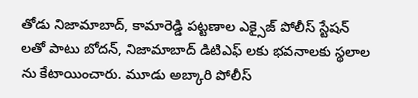తోడు నిజామాబాద్, కామారెడ్డి పట్టణాల ఎక్సైజ్ పోలీస్ స్టేషన్ లతో పాటు బోదన్, నిజామాబాద్ డిటిఎఫ్ లకు భవనాలకు స్థలాల ను కేటాయించారు. మూడు అబ్కారి పోలీస్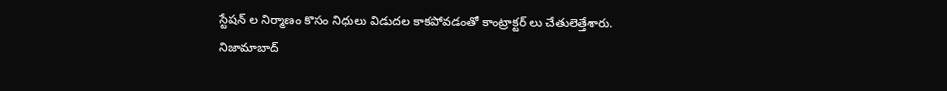స్టేషన్ ల నిర్మాణం కొసం నిధులు విడుదల కాకపోవడంతో కాంట్రాక్టర్ లు చేతులెత్తేశారు.
నిజామాబాద్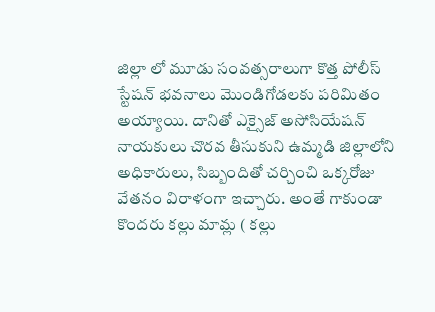జిల్లా లో మూడు సంవత్సరాలుగా కొత్త పోలీస్ స్టేషన్ భవనాలు మొండిగోడలకు పరిమితం అయ్యాయి. దానితో ఎక్సైజ్ అసోసియేషన్ నాయకులు చొరవ తీసుకుని ఉమ్మడి జిల్లాలోని అధికారులు, సిబ్బందితో చర్చించి ఒక్కరోజు వేతనం విరాళంగా ఇచ్చారు. అంతే గాకుండా కొందరు కల్లు మామ్ల ( కల్లు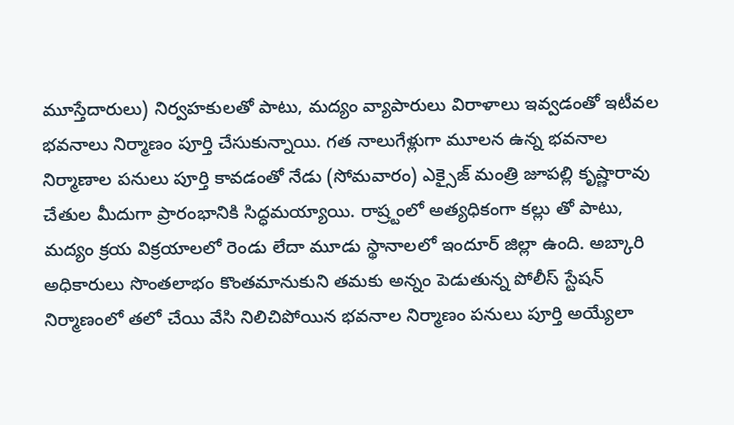మూస్తేదారులు) నిర్వహకులతో పాటు, మద్యం వ్యాపారులు విరాళాలు ఇవ్వడంతో ఇటీవల భవనాలు నిర్మాణం పూర్తి చేసుకున్నాయి. గత నాలుగేళ్లుగా మూలన ఉన్న భవనాల నిర్మాణాల పనులు పూర్తి కావడంతో నేడు (సోమవారం) ఎక్సైజ్ మంత్రి జూపల్లి కృష్ణారావు చేతుల మీదుగా ప్రారంభానికి సిద్ధమయ్యాయి. రాష్ర్టంలో అత్యధికంగా కల్లు తో పాటు, మద్యం క్రయ విక్రయాలలో రెండు లేదా మూడు స్థానాలలో ఇందూర్ జిల్లా ఉంది. అబ్కారి అధికారులు సొంతలాభం కొంతమానుకుని తమకు అన్నం పెడుతున్న పోలీస్ స్టేషన్ నిర్మాణంలో తలో చేయి వేసి నిలిచిపోయిన భవనాల నిర్మాణం పనులు పూర్తి అయ్యేలా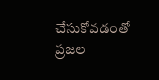చేసుకోవడంతో ప్రజల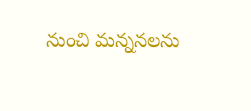నుంచి మన్ననలను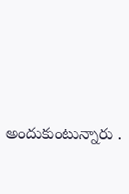అందుకుంటున్నారు .